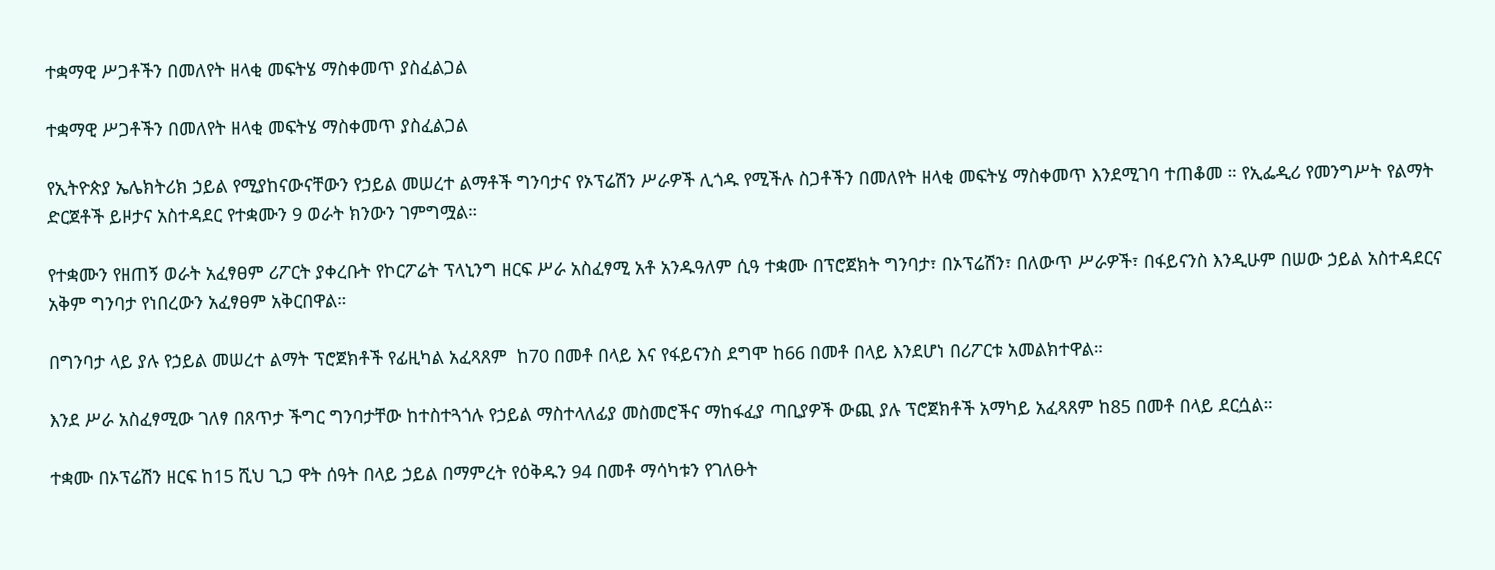ተቋማዊ ሥጋቶችን በመለየት ዘላቂ መፍትሄ ማስቀመጥ ያስፈልጋል

ተቋማዊ ሥጋቶችን በመለየት ዘላቂ መፍትሄ ማስቀመጥ ያስፈልጋል

የኢትዮጵያ ኤሌክትሪክ ኃይል የሚያከናውናቸውን የኃይል መሠረተ ልማቶች ግንባታና የኦፕሬሽን ሥራዎች ሊጎዱ የሚችሉ ስጋቶችን በመለየት ዘላቂ መፍትሄ ማስቀመጥ እንደሚገባ ተጠቆመ ። የኢፌዲሪ የመንግሥት የልማት ድርጀቶች ይዞታና አስተዳደር የተቋሙን 9 ወራት ክንውን ገምግሟል።

የተቋሙን የዘጠኝ ወራት አፈፃፀም ሪፖርት ያቀረቡት የኮርፖሬት ፕላኒንግ ዘርፍ ሥራ አስፈፃሚ አቶ አንዱዓለም ሲዓ ተቋሙ በፕሮጀክት ግንባታ፣ በኦፕሬሽን፣ በለውጥ ሥራዎች፣ በፋይናንስ እንዲሁም በሠው ኃይል አስተዳደርና አቅም ግንባታ የነበረውን አፈፃፀም አቅርበዋል።

በግንባታ ላይ ያሉ የኃይል መሠረተ ልማት ፕሮጀክቶች የፊዚካል አፈጻጸም  ከ70 በመቶ በላይ እና የፋይናንስ ደግሞ ከ66 በመቶ በላይ እንደሆነ በሪፖርቱ አመልክተዋል።

እንደ ሥራ አስፈፃሚው ገለፃ በጸጥታ ችግር ግንባታቸው ከተስተጓጎሉ የኃይል ማስተላለፊያ መስመሮችና ማከፋፈያ ጣቢያዎች ውጪ ያሉ ፕሮጀክቶች አማካይ አፈጻጸም ከ85 በመቶ በላይ ደርሷል።

ተቋሙ በኦፕሬሽን ዘርፍ ከ15 ሺህ ጊጋ ዋት ሰዓት በላይ ኃይል በማምረት የዕቅዱን 94 በመቶ ማሳካቱን የገለፁት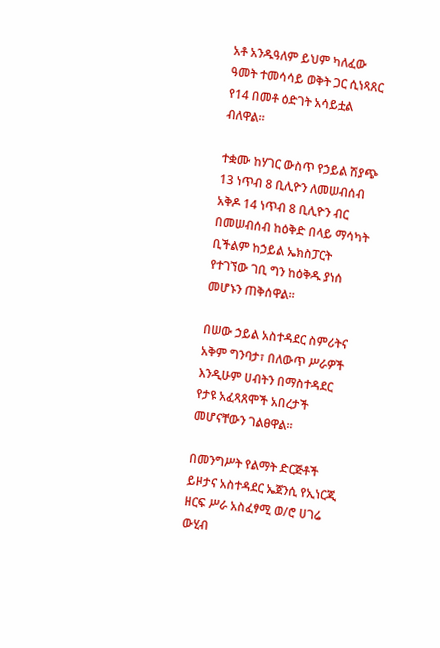አቶ አንዱዓለም ይህም ካለፈው ዓመት ተመሳሳይ ወቅት ጋር ሲነጻጸር የ14 በመቶ ዕድገት አሳይቷል ብለዋል።

ተቋሙ ከሃገር ውስጥ የኃይል ሽያጭ   13 ነጥብ 8 ቢሊዮን ለመሠብሰብ አቅዶ 14 ነጥብ 8 ቢሊዮን ብር በመሠብሰብ ከዕቅድ በላይ ማሳካት ቢችልም ከኃይል ኤክስፓርት የተገኘው ገቢ ግን ከዕቅዱ ያነሰ መሆኑን ጠቅሰዋል።

በሠው ኃይል አስተዳደር ስምሪትና አቅም ግንባታ፣ በለውጥ ሥራዎች እንዲሁም ሀብትን በማስተዳደር የታዩ አፈጻጸሞች አበረታች መሆናቸውን ገልፀዋል።

በመንግሥት የልማት ድርጅቶች ይዞታና አስተዳደር ኤጀንሲ የኢነርጂ ዘርፍ ሥራ አስፈፃሚ ወ/ሮ ሀገሬ ውሂብ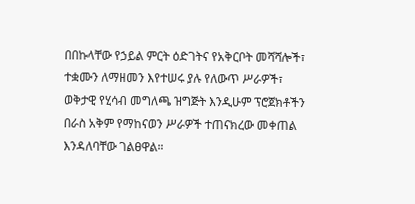በበኩላቸው የኃይል ምርት ዕድገትና የአቅርቦት መሻሻሎች፣ ተቋሙን ለማዘመን እየተሠሩ ያሉ የለውጥ ሥራዎች፣ ወቅታዊ የሂሳብ መግለጫ ዝግጅት እንዲሁም ፕሮጀክቶችን በራስ አቅም የማከናወን ሥራዎች ተጠናክረው መቀጠል እንዳለባቸው ገልፀዋል።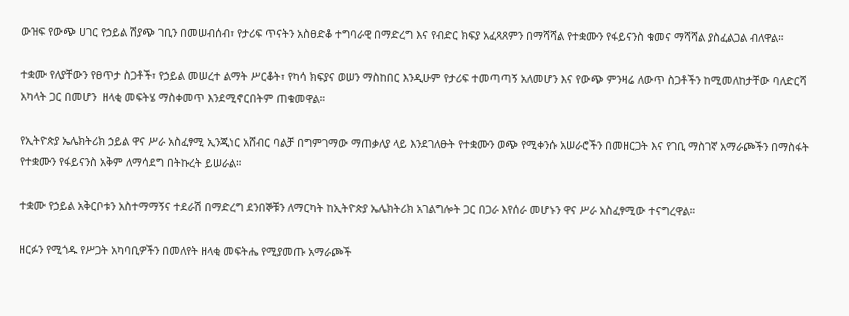ውዝፍ የውጭ ሀገር የኃይል ሽያጭ ገቢን በመሠብሰብ፣ የታሪፍ ጥናትን አስፀድቆ ተግባራዊ በማድረግ እና የብድር ክፍያ አፈጻጸምን በማሻሻል የተቋሙን የፋይናንስ ቁመና ማሻሻል ያስፈልጋል ብለዋል።

ተቋሙ የለያቸውን የፀጥታ ስጋቶች፣ የኃይል መሠረተ ልማት ሥርቆት፣ የካሳ ክፍያና ወሠን ማስከበር እንዲሁም የታሪፍ ተመጣጣኝ አለመሆን እና የውጭ ምንዛሬ ለውጥ ስጋቶችን ከሚመለከታቸው ባለድርሻ አካላት ጋር በመሆን  ዘላቂ መፍትሄ ማስቀመጥ እንደሚኖርበትም ጠቁመዋል።

የኢትዮጵያ ኤሌክትሪክ ኃይል ዋና ሥራ አስፈፃሚ ኢንጂነር አሸብር ባልቻ በግምገማው ማጠቃለያ ላይ እንደገለፁት የተቋሙን ወጭ የሚቀንሱ አሠራሮችን በመዘርጋት እና የገቢ ማስገኛ አማራጮችን በማስፋት የተቋሙን የፋይናንስ አቅም ለማሳደግ በትኩረት ይሠራል።

ተቋሙ የኃይል አቅርቦቱን አስተማማኝና ተደራሽ በማድረግ ደንበኞቹን ለማርካት ከኢትዮጵያ ኤሌክትሪክ አገልግሎት ጋር በጋራ እየሰራ መሆኑን ዋና ሥራ አስፈፃሚው ተናግረዋል።

ዘርፉን የሚጎዱ የሥጋት አካባቢዎችን በመለየት ዘላቂ መፍትሔ የሚያመጡ አማራጮች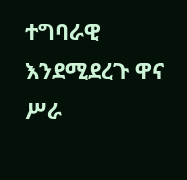ተግባራዊ እንደሚደረጉ ዋና ሥራ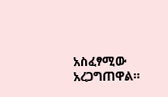አስፈፃሚው አረጋግጠዋል።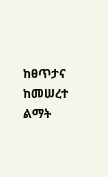ከፀጥታና ከመሠረተ ልማት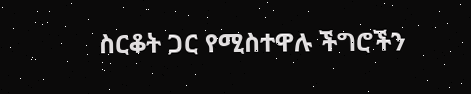ስርቆት ጋር የሚስተዋሉ ችግሮችን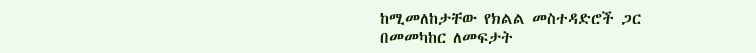ከሚመለከታቸው የክልል መስተዳድሮች ጋር በመመካከር ለመፍታት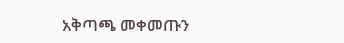አቅጣጫ መቀመጡን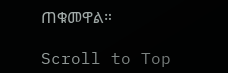ጠቁመዋል።

Scroll to Top